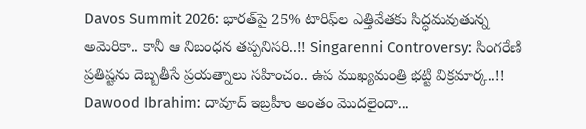Davos Summit 2026: భారత్‌పై 25% టారిఫ్‌ల ఎత్తివేతకు సిద్ధమవుతున్న అమెరికా.. కానీ ఆ నిబంధన తప్పనిసరి..!! Singarenni Controversy: సింగరేణి ప్రతిష్టను దెబ్బతీసే ప్రయత్నాలు సహించం.. ఉప ముఖ్యమంత్రి భట్టి విక్రమార్క..!! Dawood Ibrahim: దావూద్ ఇబ్రహీం అంతం మొదలైందా...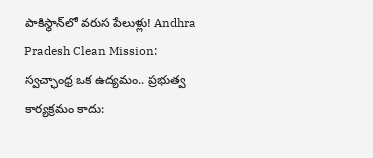పాకిస్థాన్‌లో వరుస పేలుళ్లు! Andhra Pradesh Clean Mission: స్వచ్ఛాంధ్ర ఒక ఉద్యమం.. ప్రభుత్వ కార్యక్రమం కాదు: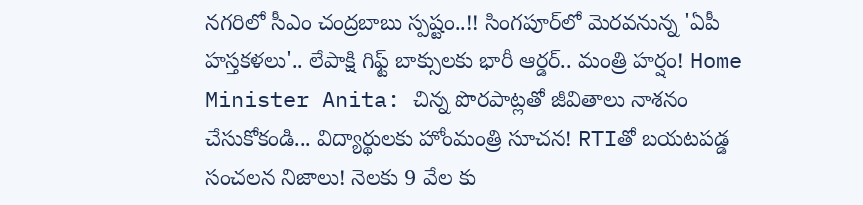నగరిలో సీఎం చంద్రబాబు స్పష్టం..!! సింగపూర్‌లో మెరవనున్న 'ఏపీ హస్తకళలు'.. లేపాక్షి గిఫ్ట్ బాక్సులకు భారీ ఆర్డర్.. మంత్రి హర్షం! Home Minister Anita: చిన్న పొరపాట్లతో జీవితాలు నాశనం చేసుకోకండి... విద్యార్థులకు హోంమంత్రి సూచన! RTIతో బయటపడ్డ సంచలన నిజాలు! నెలకు 9 వేల కు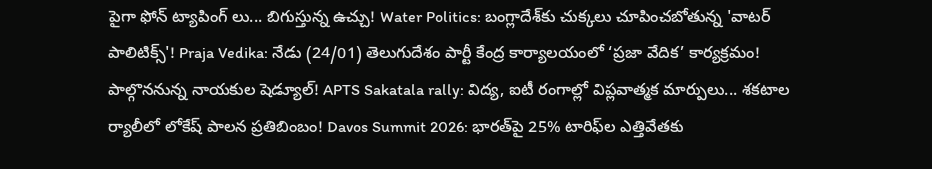పైగా ఫోన్ ట్యాపింగ్ లు... బిగుస్తున్న ఉచ్చు! Water Politics: బంగ్లాదేశ్‌కు చుక్కలు చూపించబోతున్న 'వాటర్ పాలిటిక్స్'! Praja Vedika: నేడు (24/01) తెలుగుదేశం పార్టీ కేంద్ర కార్యాలయంలో ‘ప్రజా వేదిక’ కార్యక్రమం! పాల్గొననున్న నాయకుల షెడ్యూల్! APTS Sakatala rally: విద్య, ఐటీ రంగాల్లో విప్లవాత్మక మార్పులు... శకటాల ర్యాలీలో లోకేష్ పాలన ప్రతిబింబం! Davos Summit 2026: భారత్‌పై 25% టారిఫ్‌ల ఎత్తివేతకు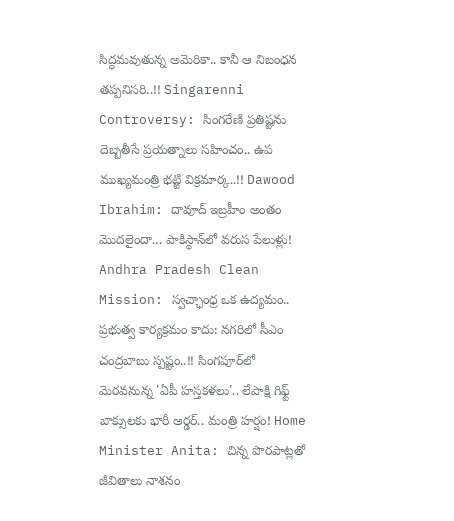సిద్ధమవుతున్న అమెరికా.. కానీ ఆ నిబంధన తప్పనిసరి..!! Singarenni Controversy: సింగరేణి ప్రతిష్టను దెబ్బతీసే ప్రయత్నాలు సహించం.. ఉప ముఖ్యమంత్రి భట్టి విక్రమార్క..!! Dawood Ibrahim: దావూద్ ఇబ్రహీం అంతం మొదలైందా... పాకిస్థాన్‌లో వరుస పేలుళ్లు! Andhra Pradesh Clean Mission: స్వచ్ఛాంధ్ర ఒక ఉద్యమం.. ప్రభుత్వ కార్యక్రమం కాదు: నగరిలో సీఎం చంద్రబాబు స్పష్టం..!! సింగపూర్‌లో మెరవనున్న 'ఏపీ హస్తకళలు'.. లేపాక్షి గిఫ్ట్ బాక్సులకు భారీ ఆర్డర్.. మంత్రి హర్షం! Home Minister Anita: చిన్న పొరపాట్లతో జీవితాలు నాశనం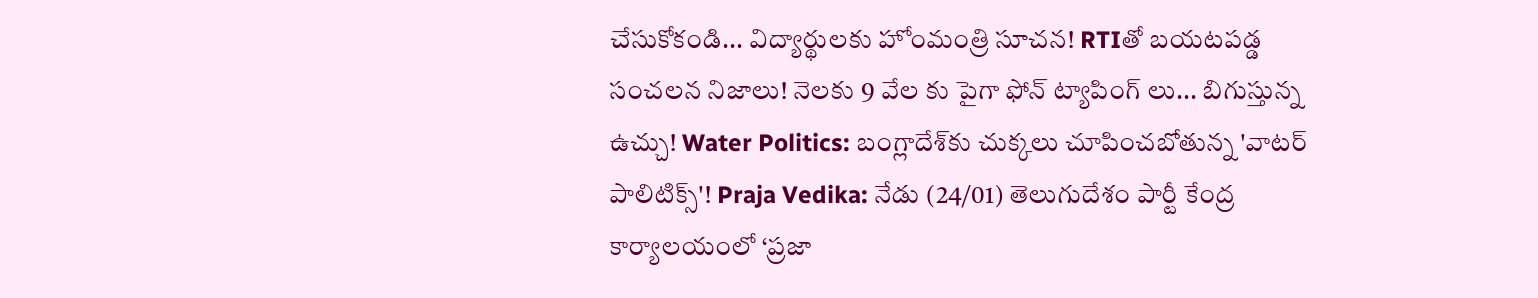చేసుకోకండి... విద్యార్థులకు హోంమంత్రి సూచన! RTIతో బయటపడ్డ సంచలన నిజాలు! నెలకు 9 వేల కు పైగా ఫోన్ ట్యాపింగ్ లు... బిగుస్తున్న ఉచ్చు! Water Politics: బంగ్లాదేశ్‌కు చుక్కలు చూపించబోతున్న 'వాటర్ పాలిటిక్స్'! Praja Vedika: నేడు (24/01) తెలుగుదేశం పార్టీ కేంద్ర కార్యాలయంలో ‘ప్రజా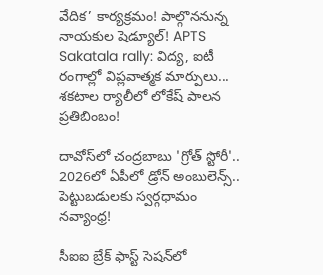వేదిక’ కార్యక్రమం! పాల్గొననున్న నాయకుల షెడ్యూల్! APTS Sakatala rally: విద్య, ఐటీ రంగాల్లో విప్లవాత్మక మార్పులు... శకటాల ర్యాలీలో లోకేష్ పాలన ప్రతిబింబం!

దావోస్‍లో చంద్రబాబు 'గ్రోత్ స్టోరీ'.. 2026లో ఏపీలో డ్రోన్ అంబులెన్స్.. పెట్టుబడులకు స్వర్గధామం నవ్యాంధ్ర!

సీఐఐ బ్రేక్ ఫాస్ట్ సెషన్‍లో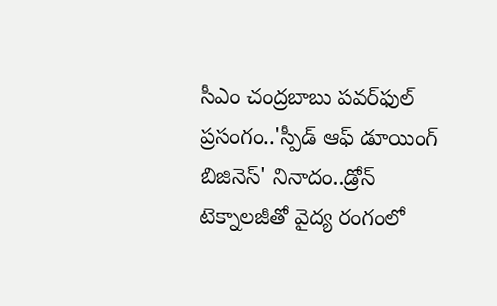సీఎం చంద్రబాబు పవర్‌ఫుల్ ప్రసంగం..'స్పీడ్ ఆఫ్ డూయింగ్ బిజినెస్' నినాదం..డ్రోన్ టెక్నాలజీతో వైద్య రంగంలో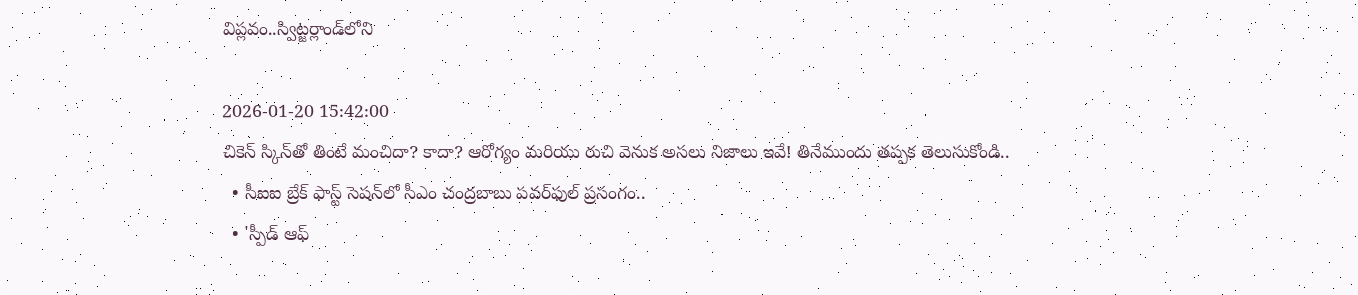విప్లవం..స్విట్జర్లాండ్‌లోని

2026-01-20 15:42:00
చికెన్ స్కిన్‌తో తింటే మంచిదా? కాదా? ఆరోగ్యం మరియు రుచి వెనుక అసలు నిజాలు ఇవే! తినేముందు తప్పక తెలుసుకోండి..
  • సీఐఐ బ్రేక్ ఫాస్ట్ సెషన్‍లో సీఎం చంద్రబాబు పవర్‌ఫుల్ ప్రసంగం..
  • 'స్పీడ్ ఆఫ్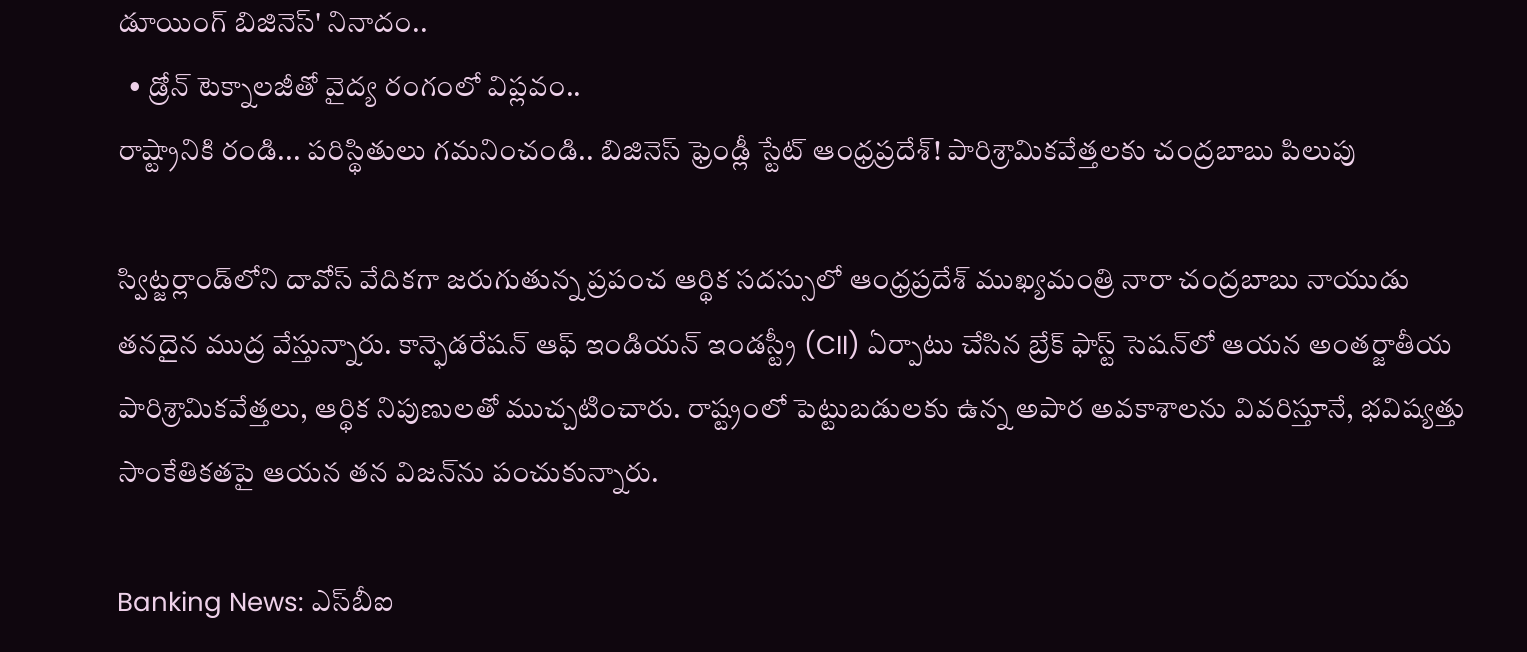డూయింగ్ బిజినెస్' నినాదం..
  • డ్రోన్ టెక్నాలజీతో వైద్య రంగంలో విప్లవం..
రాష్ట్రానికి రండి... పరిస్థితులు గమనించండి.. బిజినెస్ ఫ్రెండ్లీ స్టేట్ ఆంధ్రప్రదేశ్! పారిశ్రామికవేత్తలకు చంద్రబాబు పిలుపు

స్విట్జర్లాండ్‌లోని దావోస్ వేదికగా జరుగుతున్న ప్రపంచ ఆర్థిక సదస్సులో ఆంధ్రప్రదేశ్ ముఖ్యమంత్రి నారా చంద్రబాబు నాయుడు తనదైన ముద్ర వేస్తున్నారు. కాన్ఫెడరేషన్ ఆఫ్ ఇండియన్ ఇండస్ట్రీ (CII) ఏర్పాటు చేసిన బ్రేక్ ఫాస్ట్ సెషన్‍లో ఆయన అంతర్జాతీయ పారిశ్రామికవేత్తలు, ఆర్థిక నిపుణులతో ముచ్చటించారు. రాష్ట్రంలో పెట్టుబడులకు ఉన్న అపార అవకాశాలను వివరిస్తూనే, భవిష్యత్తు సాంకేతికతపై ఆయన తన విజన్‍ను పంచుకున్నారు.

Banking News: ఎస్‌బీఐ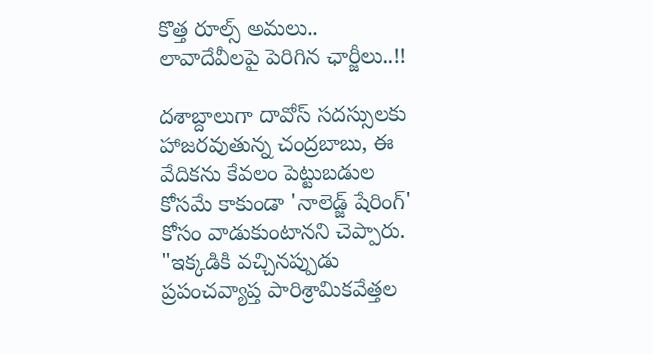కొత్త రూల్స్ అమలు.. లావాదేవీలపై పెరిగిన ఛార్జీలు..!!

దశాబ్దాలుగా దావోస్ సదస్సులకు హాజరవుతున్న చంద్రబాబు, ఈ వేదికను కేవలం పెట్టుబడుల కోసమే కాకుండా 'నాలెడ్జ్ షేరింగ్' కోసం వాడుకుంటానని చెప్పారు. "ఇక్కడికి వచ్చినప్పుడు ప్రపంచవ్యాప్త పారిశ్రామికవేత్తల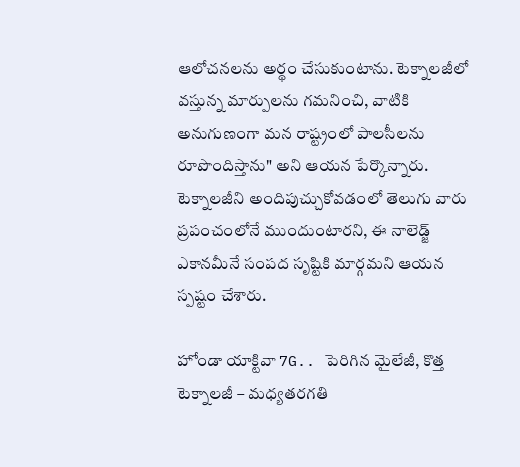ఆలోచనలను అర్థం చేసుకుంటాను. టెక్నాలజీలో వస్తున్న మార్పులను గమనించి, వాటికి అనుగుణంగా మన రాష్ట్రంలో పాలసీలను రూపొందిస్తాను" అని ఆయన పేర్కొన్నారు. టెక్నాలజీని అందిపుచ్చుకోవడంలో తెలుగు వారు ప్రపంచంలోనే ముందుంటారని, ఈ నాలెడ్జ్ ఎకానమీనే సంపద సృష్టికి మార్గమని ఆయన స్పష్టం చేశారు.

హోండా యాక్టివా 7G.. పెరిగిన మైలేజీ, కొత్త టెక్నాలజీ – మధ్యతరగతి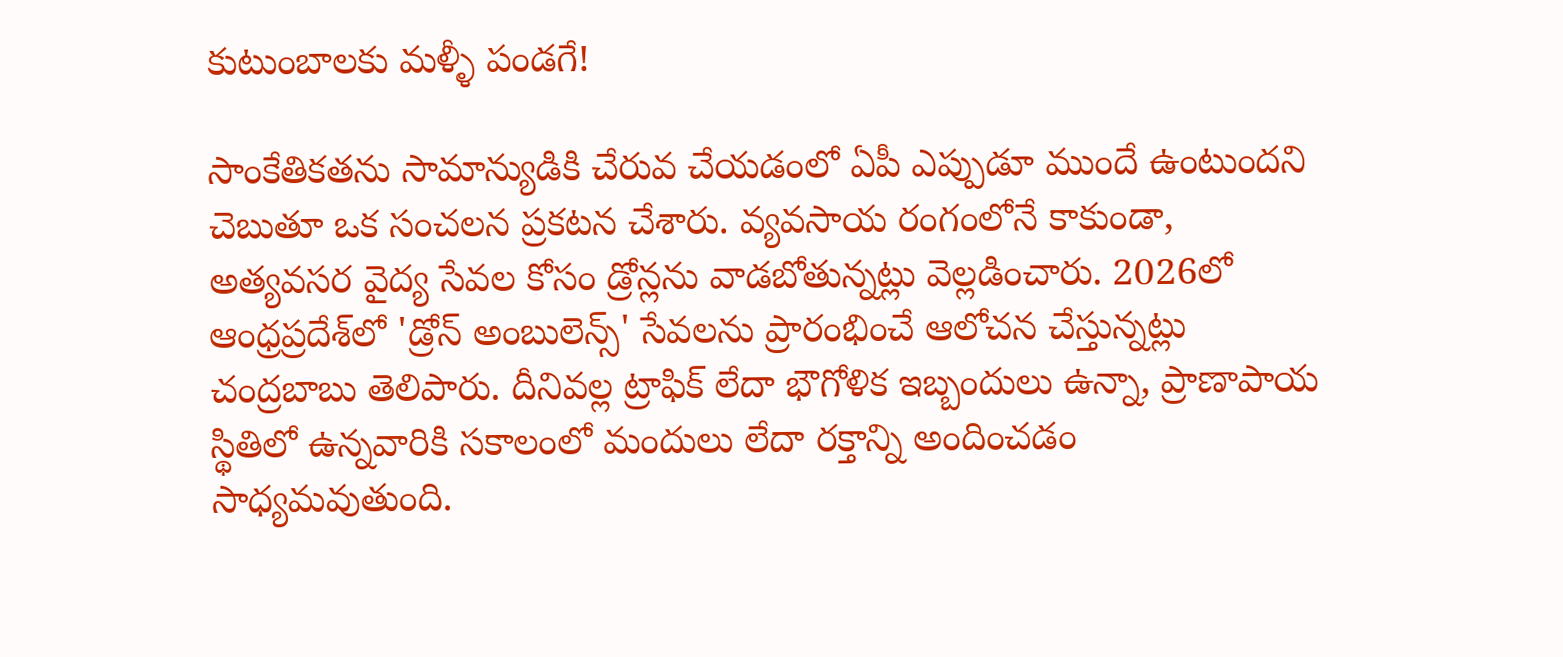కుటుంబాలకు మళ్ళీ పండగే!

సాంకేతికతను సామాన్యుడికి చేరువ చేయడంలో ఏపీ ఎప్పుడూ ముందే ఉంటుందని చెబుతూ ఒక సంచలన ప్రకటన చేశారు. వ్యవసాయ రంగంలోనే కాకుండా, అత్యవసర వైద్య సేవల కోసం డ్రోన్లను వాడబోతున్నట్లు వెల్లడించారు. 2026లో ఆంధ్రప్రదేశ్‍లో 'డ్రోన్ అంబులెన్స్' సేవలను ప్రారంభించే ఆలోచన చేస్తున్నట్లు చంద్రబాబు తెలిపారు. దీనివల్ల ట్రాఫిక్ లేదా భౌగోళిక ఇబ్బందులు ఉన్నా, ప్రాణాపాయ స్థితిలో ఉన్నవారికి సకాలంలో మందులు లేదా రక్తాన్ని అందించడం సాధ్యమవుతుంది.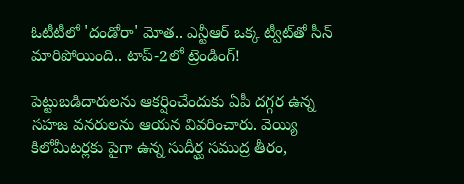ఓటీటీలో 'దండోరా' మోత.. ఎన్టీఆర్ ఒక్క ట్వీట్‌తో సీన్ మారిపోయింది.. టాప్-2లో ట్రెండింగ్!

పెట్టుబడిదారులను ఆకర్షించేందుకు ఏపీ దగ్గర ఉన్న సహజ వనరులను ఆయన వివరించారు. వెయ్యి కిలోమీటర్లకు పైగా ఉన్న సుదీర్ఘ సముద్ర తీరం,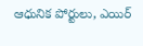ఆధునిక పోర్టులు, ఎయిర్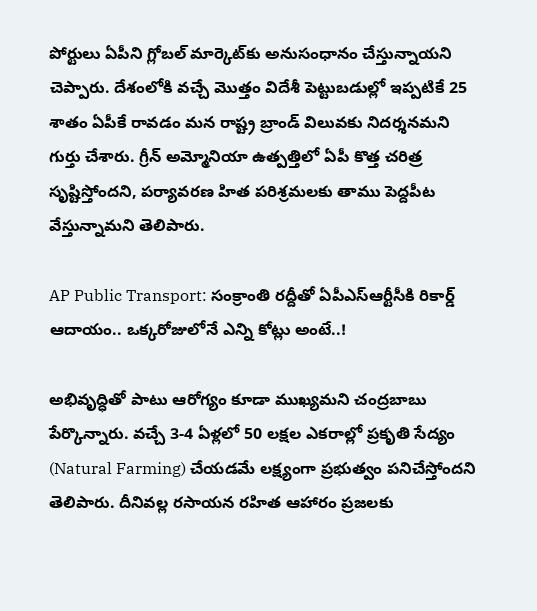పోర్టులు ఏపీని గ్లోబల్ మార్కెట్‍కు అనుసంధానం చేస్తున్నాయని చెప్పారు. దేశంలోకి వచ్చే మొత్తం విదేశీ పెట్టుబడుల్లో ఇప్పటికే 25 శాతం ఏపీకే రావడం మన రాష్ట్ర బ్రాండ్ విలువకు నిదర్శనమని గుర్తు చేశారు. గ్రీన్ అమ్మోనియా ఉత్పత్తిలో ఏపీ కొత్త చరిత్ర సృష్టిస్తోందని, పర్యావరణ హిత పరిశ్రమలకు తాము పెద్దపీట వేస్తున్నామని తెలిపారు.

AP Public Transport: సంక్రాంతి రద్దీతో ఏపీఎస్‌ఆర్టీసీకి రికార్డ్ ఆదాయం.. ఒక్కరోజులోనే ఎన్ని కోట్లు అంటే..!

అభివృద్ధితో పాటు ఆరోగ్యం కూడా ముఖ్యమని చంద్రబాబు పేర్కొన్నారు. వచ్చే 3-4 ఏళ్లలో 50 లక్షల ఎకరాల్లో ప్రకృతి సేద్యం (Natural Farming) చేయడమే లక్ష్యంగా ప్రభుత్వం పనిచేస్తోందని తెలిపారు. దీనివల్ల రసాయన రహిత ఆహారం ప్రజలకు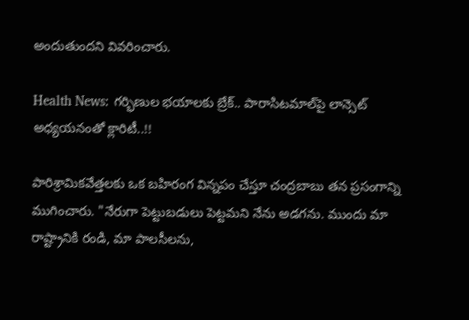అందుతుందని వివరించారు.

Health News: గర్భిణుల భయాలకు బ్రేక్.. పారాసిటమాల్‌పై లాన్సెట్ అధ్యయనంతో క్లారిటీ..!!

పారిశ్రామికవేత్తలకు ఒక బహిరంగ విన్నపం చేస్తూ చంద్రబాబు తన ప్రసంగాన్ని ముగించారు. "నేరుగా పెట్టుబడులు పెట్టమని నేను అడగను. ముందు మా రాష్ట్రానికి రండి, మా పాలసీలను,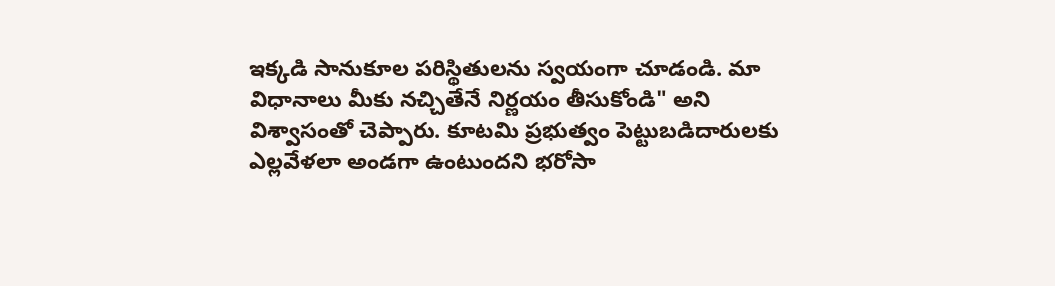ఇక్కడి సానుకూల పరిస్థితులను స్వయంగా చూడండి. మా విధానాలు మీకు నచ్చితేనే నిర్ణయం తీసుకోండి" అని విశ్వాసంతో చెప్పారు. కూటమి ప్రభుత్వం పెట్టుబడిదారులకు ఎల్లవేళలా అండగా ఉంటుందని భరోసా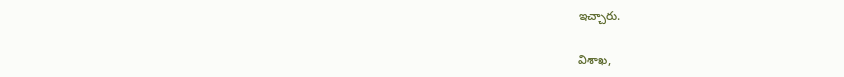ఇచ్చారు.

విశాఖ,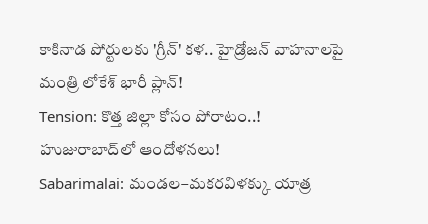కాకినాడ పోర్టులకు 'గ్రీన్' కళ.. హైడ్రోజన్ వాహనాలపై మంత్రి లోకేశ్ భారీ ప్లాన్!
Tension: కొత్త జిల్లా కోసం పోరాటం..! హుజురాబాద్‌లో ఆందోళనలు!
Sabarimalai: మండల–మకరవిళక్కు యాత్ర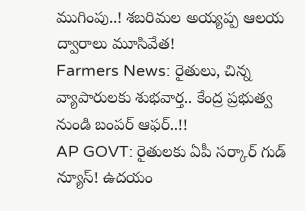ముగింపు..! శబరిమల అయ్యప్ప ఆలయ ద్వారాలు మూసివేత!
Farmers News: రైతులు, చిన్న వ్యాపారులకు శుభవార్త.. కేంద్ర ప్రభుత్వ నుండి బంపర్ ఆఫర్..!!
AP GOVT: రైతులకు ఏపీ సర్కార్ గుడ్ న్యూస్! ఉదయం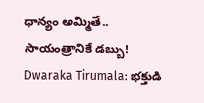ధాన్యం అమ్మితే.. సాయంత్రానికే డబ్బు!
Dwaraka Tirumala: భక్తుడి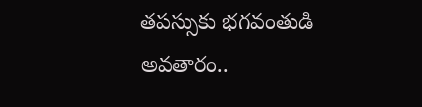తపస్సుకు భగవంతుడి అవతారం..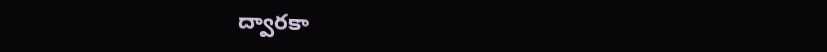ద్వారకా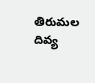తిరుమల దివ్య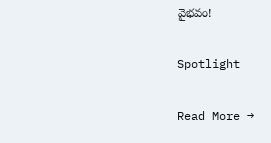వైభవం!

Spotlight

Read More →